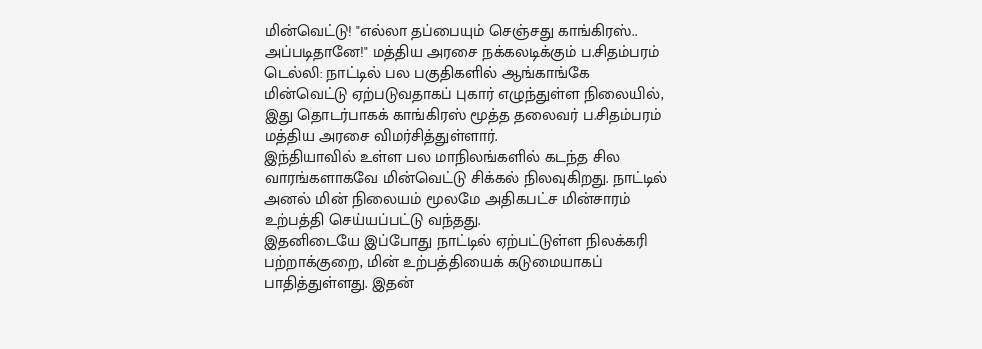மின்வெட்டு! "எல்லா தப்பையும் செஞ்சது காங்கிரஸ்.. அப்படிதானே!" மத்திய அரசை நக்கலடிக்கும் ப.சிதம்பரம்
டெல்லி: நாட்டில் பல பகுதிகளில் ஆங்காங்கே மின்வெட்டு ஏற்படுவதாகப் புகார் எழுந்துள்ள நிலையில், இது தொடர்பாகக் காங்கிரஸ் மூத்த தலைவர் ப.சிதம்பரம் மத்திய அரசை விமர்சித்துள்ளார்.
இந்தியாவில் உள்ள பல மாநிலங்களில் கடந்த சில வாரங்களாகவே மின்வெட்டு சிக்கல் நிலவுகிறது. நாட்டில் அனல் மின் நிலையம் மூலமே அதிகபட்ச மின்சாரம் உற்பத்தி செய்யப்பட்டு வந்தது.
இதனிடையே இப்போது நாட்டில் ஏற்பட்டுள்ள நிலக்கரி பற்றாக்குறை, மின் உற்பத்தியைக் கடுமையாகப் பாதித்துள்ளது. இதன்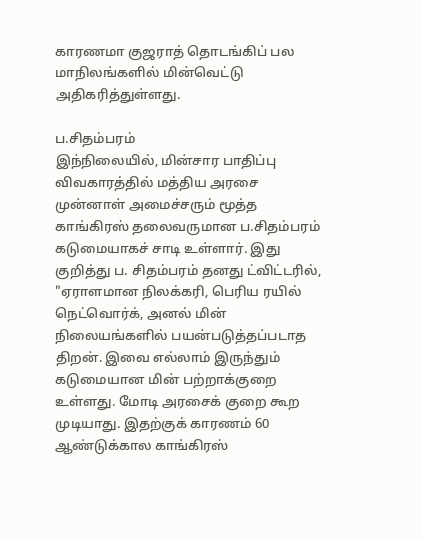காரணமா குஜராத் தொடங்கிப் பல மாநிலங்களில் மின்வெட்டு அதிகரித்துள்ளது.

ப.சிதம்பரம்
இந்நிலையில், மின்சார பாதிப்பு விவகாரத்தில் மத்திய அரசை முன்னாள் அமைச்சரும் மூத்த காங்கிரஸ் தலைவருமான ப.சிதம்பரம் கடுமையாகச் சாடி உள்ளார். இது குறித்து ப. சிதம்பரம் தனது ட்விட்டரில், "ஏராளமான நிலக்கரி, பெரிய ரயில் நெட்வொர்க், அனல் மின் நிலையங்களில் பயன்படுத்தப்படாத திறன். இவை எல்லாம் இருந்தும் கடுமையான மின் பற்றாக்குறை உள்ளது. மோடி அரசைக் குறை கூற முடியாது. இதற்குக் காரணம் 60 ஆண்டுக்கால காங்கிரஸ்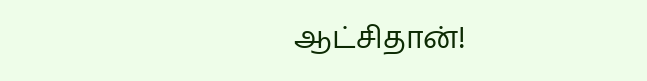ஆட்சிதான்!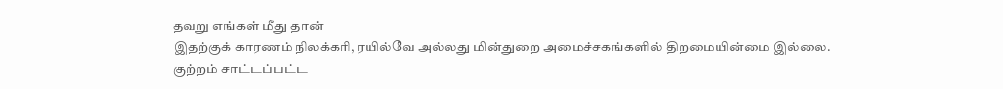தவறு எங்கள் மீது தான்
இதற்குக் காரணம் நிலக்கரி, ரயில்வே அல்லது மின்துறை அமைச்சகங்களில் திறமையின்மை இல்லை. குற்றம் சாட்டப்பட்ட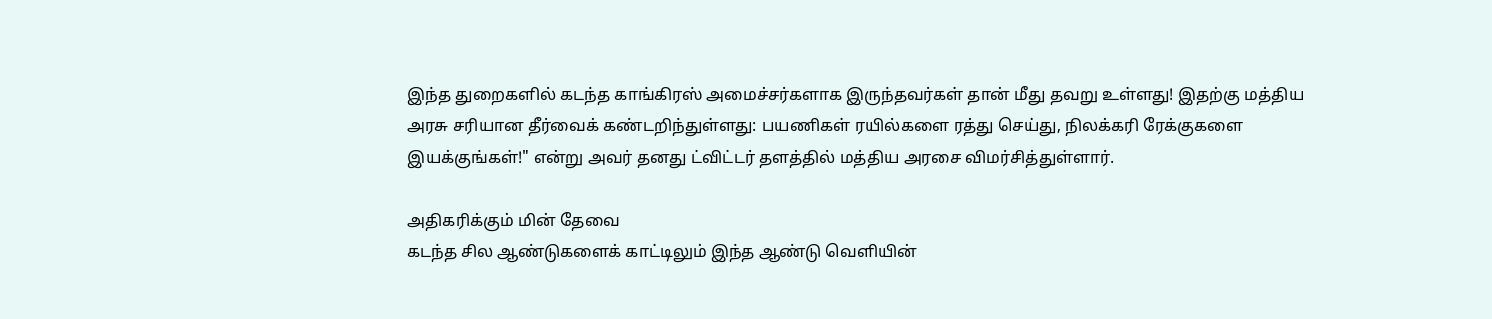இந்த துறைகளில் கடந்த காங்கிரஸ் அமைச்சர்களாக இருந்தவர்கள் தான் மீது தவறு உள்ளது! இதற்கு மத்திய அரசு சரியான தீர்வைக் கண்டறிந்துள்ளது: பயணிகள் ரயில்களை ரத்து செய்து, நிலக்கரி ரேக்குகளை இயக்குங்கள்!" என்று அவர் தனது ட்விட்டர் தளத்தில் மத்திய அரசை விமர்சித்துள்ளார்.

அதிகரிக்கும் மின் தேவை
கடந்த சில ஆண்டுகளைக் காட்டிலும் இந்த ஆண்டு வெளியின்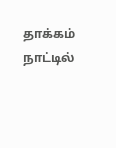தாக்கம் நாட்டில்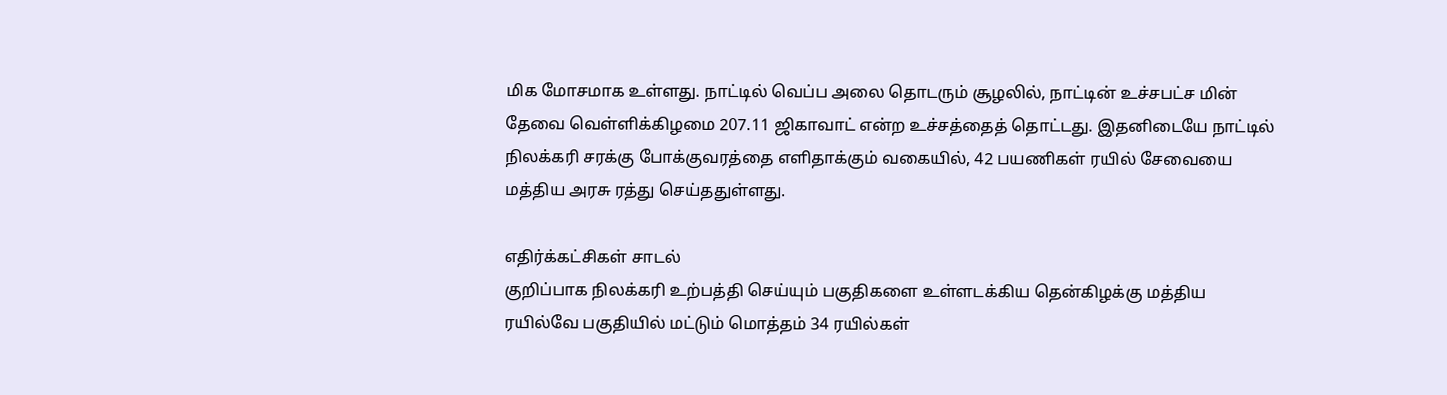மிக மோசமாக உள்ளது. நாட்டில் வெப்ப அலை தொடரும் சூழலில், நாட்டின் உச்சபட்ச மின் தேவை வெள்ளிக்கிழமை 207.11 ஜிகாவாட் என்ற உச்சத்தைத் தொட்டது. இதனிடையே நாட்டில் நிலக்கரி சரக்கு போக்குவரத்தை எளிதாக்கும் வகையில், 42 பயணிகள் ரயில் சேவையை மத்திய அரசு ரத்து செய்ததுள்ளது.

எதிர்க்கட்சிகள் சாடல்
குறிப்பாக நிலக்கரி உற்பத்தி செய்யும் பகுதிகளை உள்ளடக்கிய தென்கிழக்கு மத்திய ரயில்வே பகுதியில் மட்டும் மொத்தம் 34 ரயில்கள்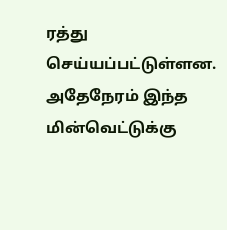ரத்து செய்யப்பட்டுள்ளன. அதேநேரம் இந்த மின்வெட்டுக்கு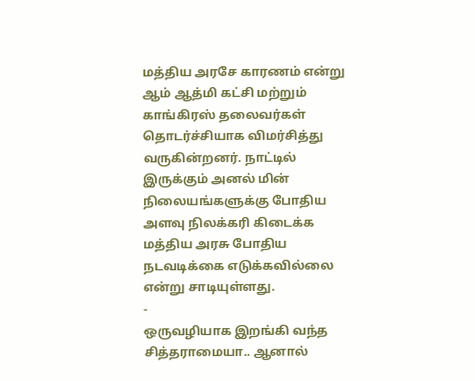மத்திய அரசே காரணம் என்று ஆம் ஆத்மி கட்சி மற்றும் காங்கிரஸ் தலைவர்கள் தொடர்ச்சியாக விமர்சித்து வருகின்றனர். நாட்டில் இருக்கும் அனல் மின் நிலையங்களுக்கு போதிய அளவு நிலக்கரி கிடைக்க மத்திய அரசு போதிய நடவடிக்கை எடுக்கவில்லை என்று சாடியுள்ளது.
-
ஒருவழியாக இறங்கி வந்த சித்தராமையா.. ஆனால்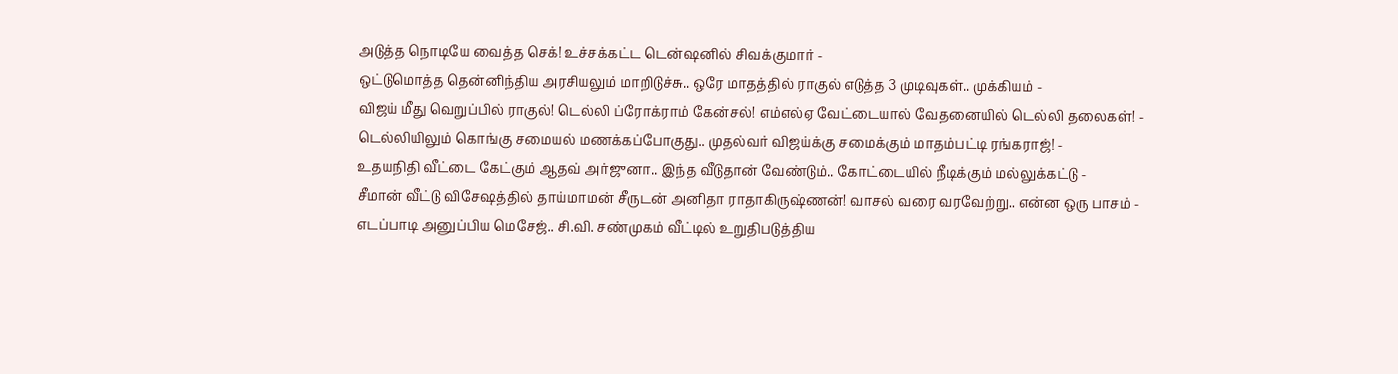அடுத்த நொடியே வைத்த செக்! உச்சக்கட்ட டென்ஷனில் சிவக்குமார் -
ஒட்டுமொத்த தென்னிந்திய அரசியலும் மாறிடுச்சு.. ஒரே மாதத்தில் ராகுல் எடுத்த 3 முடிவுகள்.. முக்கியம் -
விஜய் மீது வெறுப்பில் ராகுல்! டெல்லி ப்ரோக்ராம் கேன்சல்! எம்எல்ஏ வேட்டையால் வேதனையில் டெல்லி தலைகள்! -
டெல்லியிலும் கொங்கு சமையல் மணக்கப்போகுது.. முதல்வர் விஜய்க்கு சமைக்கும் மாதம்பட்டி ரங்கராஜ்! -
உதயநிதி வீட்டை கேட்கும் ஆதவ் அர்ஜுனா.. இந்த வீடுதான் வேண்டும்.. கோட்டையில் நீடிக்கும் மல்லுக்கட்டு -
சீமான் வீட்டு விசேஷத்தில் தாய்மாமன் சீருடன் அனிதா ராதாகிருஷ்ணன்! வாசல் வரை வரவேற்று.. என்ன ஒரு பாசம் -
எடப்பாடி அனுப்பிய மெசேஜ்.. சி.வி. சண்முகம் வீட்டில் உறுதிபடுத்திய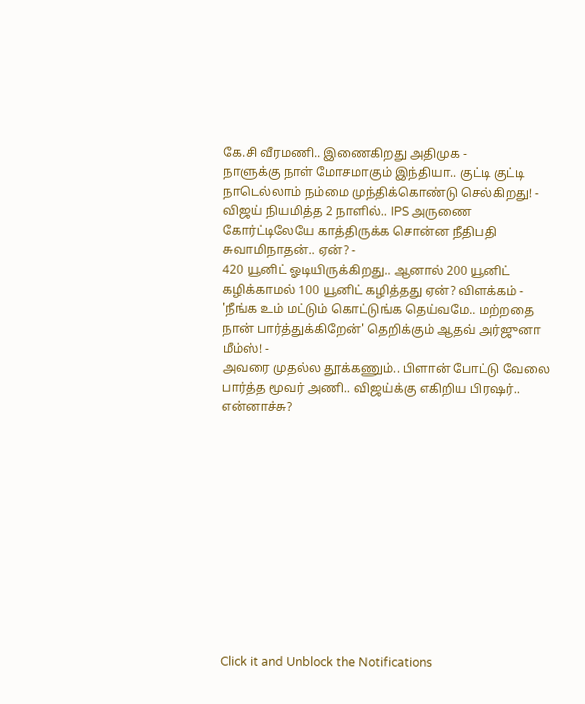கே.சி வீரமணி.. இணைகிறது அதிமுக -
நாளுக்கு நாள் மோசமாகும் இந்தியா.. குட்டி குட்டி நாடெல்லாம் நம்மை முந்திக்கொண்டு செல்கிறது! -
விஜய் நியமித்த 2 நாளில்.. IPS அருணை கோர்ட்டிலேயே காத்திருக்க சொன்ன நீதிபதி சுவாமிநாதன்.. ஏன்? -
420 யூனிட் ஓடியிருக்கிறது.. ஆனால் 200 யூனிட் கழிக்காமல் 100 யூனிட் கழித்தது ஏன்? விளக்கம் -
'நீங்க உம் மட்டும் கொட்டுங்க தெய்வமே.. மற்றதை நான் பார்த்துக்கிறேன்' தெறிக்கும் ஆதவ் அர்ஜுனா மீம்ஸ்! -
அவரை முதல்ல தூக்கணும்.. பிளான் போட்டு வேலை பார்த்த மூவர் அணி.. விஜய்க்கு எகிறிய பிரஷர்.. என்னாச்சு?












Click it and Unblock the Notifications